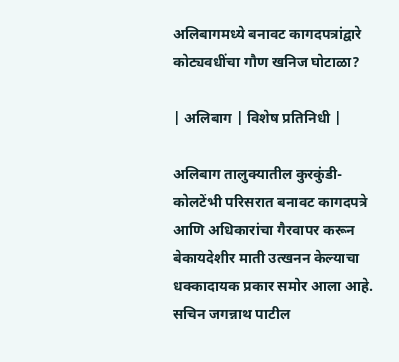अलिबागमध्ये बनावट कागदपत्रांद्वारे कोट्यवधींचा गौण खनिज घोटाळा?

| अलिबाग | विशेष प्रतिनिधी |

अलिबाग तालुक्यातील कुरकुंडी-कोलटेंभी परिसरात बनावट कागदपत्रे आणि अधिकारांचा गैरवापर करून बेकायदेशीर माती उत्खनन केल्याचा धक्कादायक प्रकार समोर आला आहे. सचिन जगन्नाथ पाटील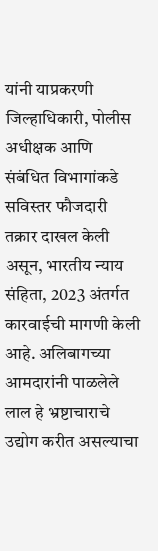यांनी याप्रकरणी जिल्हाधिकारी, पोलीस अधीक्षक आणि संबंधित विभागांकडे सविस्तर फौजदारी तक्रार दाखल केली असून, भारतीय न्याय संहिता, 2023 अंतर्गत कारवाईची मागणी केली आहे. अलिबागच्या आमदारांनी पाळलेले लाल हे भ्रष्टाचाराचे उद्योग करीत असल्याचा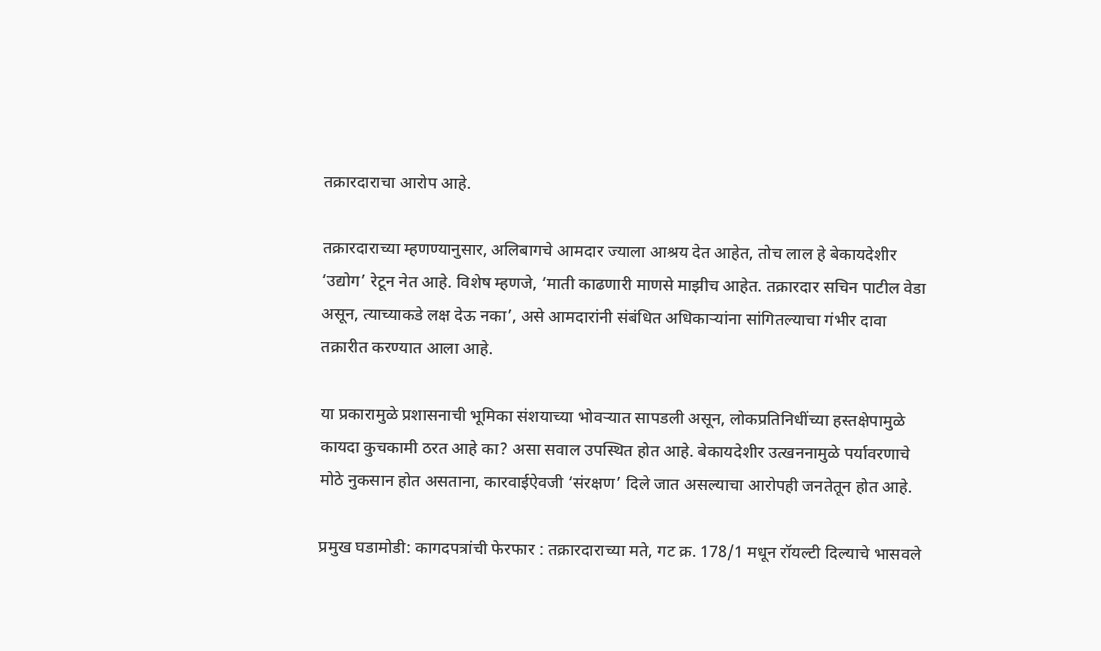तक्रारदाराचा आरोप आहे.

तक्रारदाराच्या म्हणण्यानुसार, अलिबागचे आमदार ज्याला आश्रय देत आहेत, तोच लाल हे बेकायदेशीर ‘उद्योग’ रेटून नेत आहे. विशेष म्हणजे, ‘माती काढणारी माणसे माझीच आहेत. तक्रारदार सचिन पाटील वेडा असून, त्याच्याकडे लक्ष देऊ नका’, असे आमदारांनी संबंधित अधिकाऱ्यांना सांगितल्याचा गंभीर दावा तक्रारीत करण्यात आला आहे.

या प्रकारामुळे प्रशासनाची भूमिका संशयाच्या भोवऱ्यात सापडली असून, लोकप्रतिनिधींच्या हस्तक्षेपामुळे कायदा कुचकामी ठरत आहे का? असा सवाल उपस्थित होत आहे. बेकायदेशीर उत्खननामुळे पर्यावरणाचे मोठे नुकसान होत असताना, कारवाईऐवजी ‘संरक्षण’ दिले जात असल्याचा आरोपही जनतेतून होत आहे.

प्रमुख घडामोडी: कागदपत्रांची फेरफार : तक्रारदाराच्या मते, गट क्र. 178/1 मधून रॉयल्टी दिल्याचे भासवले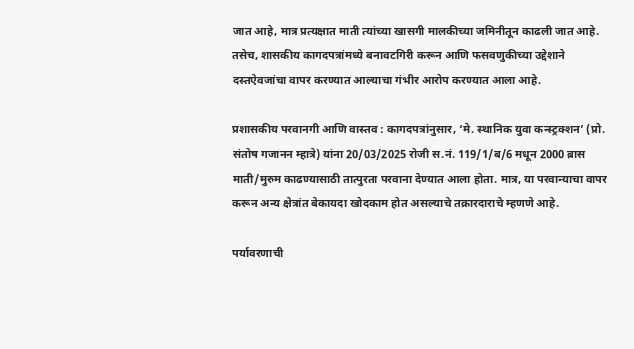जात आहे, मात्र प्रत्यक्षात माती त्यांच्या खासगी मालकीच्या जमिनीतून काढली जात आहे. तसेच, शासकीय कागदपत्रांमध्ये बनावटगिरी करून आणि फसवणुकीच्या उद्देशाने दस्तऐवजांचा वापर करण्यात आल्याचा गंभीर आरोप करण्यात आला आहे.

प्रशासकीय परवानगी आणि वास्तव : कागदपत्रांनुसार, ‘मे. स्थानिक युवा कन्स्ट्रक्शन’ (प्रो. संतोष गजानन म्हात्रे) यांना 20/03/2025 रोजी स.नं. 119/1/ब/6 मधून 2000 ब्रास माती/मुरुम काढण्यासाठी तात्पुरता परवाना देण्यात आला होता. मात्र, या परवान्याचा वापर करून अन्य क्षेत्रांत बेकायदा खोदकाम होत असल्याचे तक्रारदाराचे म्हणणे आहे.

पर्यावरणाची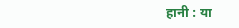हानी : या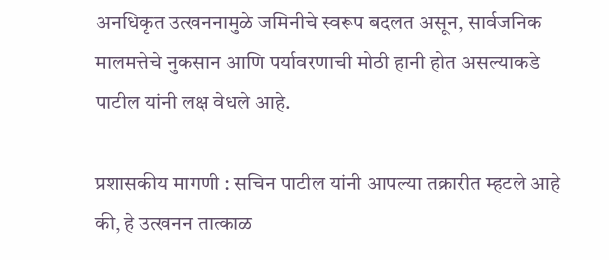अनधिकृत उत्खननामुळे जमिनीचे स्वरूप बदलत असून, सार्वजनिक मालमत्तेचे नुकसान आणि पर्यावरणाची मोठी हानी होत असल्याकडे पाटील यांनी लक्ष वेधले आहे.

प्रशासकीय मागणी : सचिन पाटील यांनी आपल्या तक्रारीत म्हटले आहे की, हे उत्खनन तात्काळ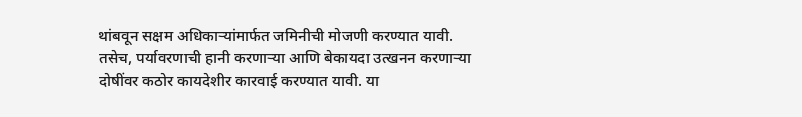थांबवून सक्षम अधिकाऱ्यांमार्फत जमिनीची मोजणी करण्यात यावी. तसेच, पर्यावरणाची हानी करणाऱ्या आणि बेकायदा उत्खनन करणाऱ्या दोषींवर कठोर कायदेशीर कारवाई करण्यात यावी. या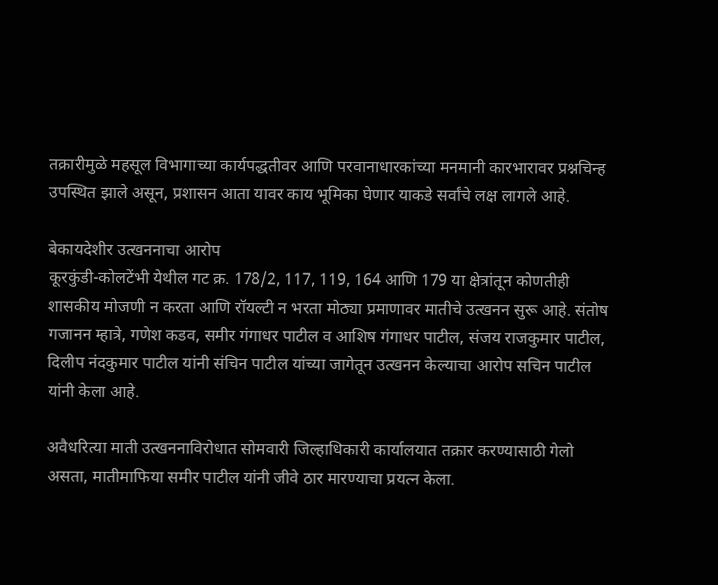तक्रारीमुळे महसूल विभागाच्या कार्यपद्धतीवर आणि परवानाधारकांच्या मनमानी कारभारावर प्रश्नचिन्ह उपस्थित झाले असून, प्रशासन आता यावर काय भूमिका घेणार याकडे सर्वांचे लक्ष लागले आहे.

बेकायदेशीर उत्खननाचा आरोप
कूरकुंडी-कोलटेंभी येथील गट क्र. 178/2, 117, 119, 164 आणि 179 या क्षेत्रांतून कोणतीही शासकीय मोजणी न करता आणि रॉयल्टी न भरता मोठ्या प्रमाणावर मातीचे उत्खनन सुरू आहे. संतोष गजानन म्हात्रे, गणेश कडव, समीर गंगाधर पाटील व आशिष गंगाधर पाटील, संजय राजकुमार पाटील, दिलीप नंदकुमार पाटील यांनी संचिन पाटील यांच्या जागेतून उत्खनन केल्याचा आरोप सचिन पाटील यांनी केला आहे.

अवैधरित्या माती उत्खननाविरोधात सोमवारी जिल्हाधिकारी कार्यालयात तक्रार करण्यासाठी गेलो असता, मातीमाफिया समीर पाटील यांनी जीवे ठार मारण्याचा प्रयत्न केला.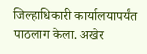जिल्हाधिकारी कार्यालयापर्यंत पाठलाग केला. अखेर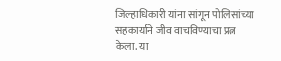जिल्हाधिकारी यांना सांगून पोलिसांच्या सहकार्याने जीव वाचविण्याचा प्रत्न केला. या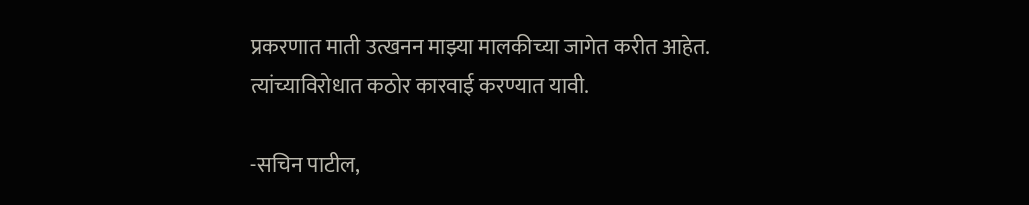प्रकरणात माती उत्खनन माझ्या मालकीच्या जागेत करीत आहेत. त्यांच्याविरोधात कठोर कारवाई करण्यात यावी.

-सचिन पाटील,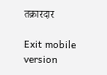तक्रारदार

Exit mobile version